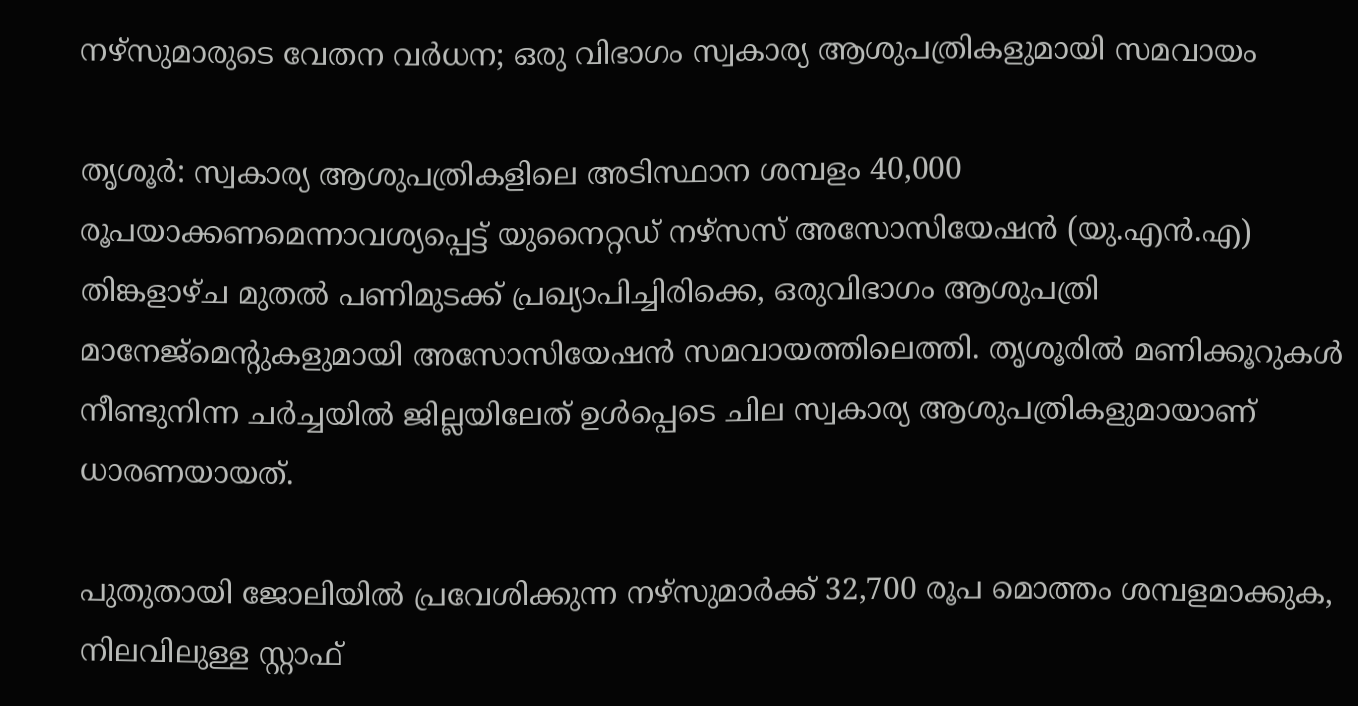നഴ്സുമാരുടെ വേതന വർധന; ഒരു വിഭാഗം സ്വകാര്യ ആശുപത്രികളുമായി സമവായം

തൃശൂര്‍: സ്വകാര്യ ആശുപത്രികളിലെ അടിസ്ഥാന ശമ്പളം 40,000 രൂപയാക്കണമെന്നാവശ്യപ്പെട്ട് യുനൈറ്റഡ് നഴ്‌സസ് അസോസിയേഷന്‍ (യു.എൻ.എ) തിങ്കളാഴ്ച മുതല്‍ പണിമുടക്ക് പ്രഖ്യാപിച്ചിരിക്കെ, ഒരുവിഭാഗം ആശുപത്രി മാനേജ്‌മെന്റുകളുമായി അസോസിയേഷന്‍ സമവായത്തിലെത്തി. തൃശൂരില്‍ മണിക്കൂറുകള്‍ നീണ്ടുനിന്ന ചര്‍ച്ചയിൽ ജില്ലയിലേത് ഉൾപ്പെടെ ചില സ്വകാര്യ ആശുപത്രികളുമായാണ് ധാരണയായത്.

പുതുതായി ജോലിയില്‍ പ്രവേശിക്കുന്ന നഴ്‌സുമാര്‍ക്ക് 32,700 രൂപ മൊത്തം ശമ്പളമാക്കുക, നിലവിലുള്ള സ്റ്റാഫ്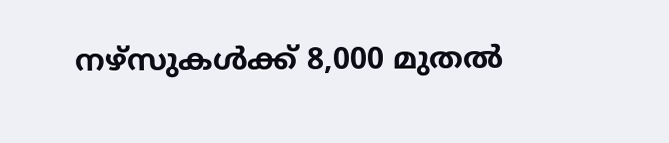നഴ്‌സുകള്‍ക്ക് 8,000 മുതല്‍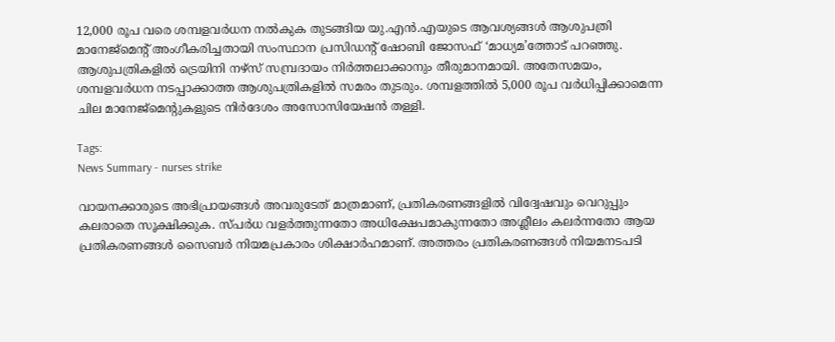12,000 രൂപ വരെ ശമ്പളവര്‍ധന നല്‍കുക തുടങ്ങിയ യു.എന്‍.എയുടെ ആവശ്യങ്ങള്‍ ആശുപത്രി മാനേജ്മെന്റ് അംഗീകരിച്ചതായി സംസ്ഥാന പ്രസിഡന്റ് ഷോബി ജോസഫ് ‘മാധ്യമ’ത്തോട് പറഞ്ഞു. ആശുപത്രികളില്‍ ട്രെയിനി നഴ്‌സ് സമ്പ്രദായം നിര്‍ത്തലാക്കാനും തീരുമാനമായി. അതേസമയം, ശമ്പളവർധന നടപ്പാക്കാത്ത ആശുപത്രികളില്‍ സമരം തുടരും. ശമ്പളത്തില്‍ 5,000 രൂപ വര്‍ധിപ്പിക്കാമെന്ന ചില മാനേജ്‌മെന്റുകളുടെ നിര്‍ദേശം അസോസിയേഷന്‍ തള്ളി.

Tags:
News Summary - nurses strike

വായനക്കാരുടെ അഭിപ്രായങ്ങള്‍ അവരുടേത് മാത്രമാണ്, പ്രതികരണങ്ങളിൽ വിദ്വേഷവും വെറുപ്പും കലരാതെ സൂക്ഷിക്കുക. സ്പർധ വളർത്തുന്നതോ അധിക്ഷേപമാകുന്നതോ അശ്ലീലം കലർന്നതോ ആയ പ്രതികരണങ്ങൾ സൈബർ നിയമപ്രകാരം ശിക്ഷാർഹമാണ്. അത്തരം പ്രതികരണങ്ങൾ നിയമനടപടി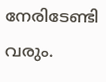നേരിടേണ്ടി വരും.